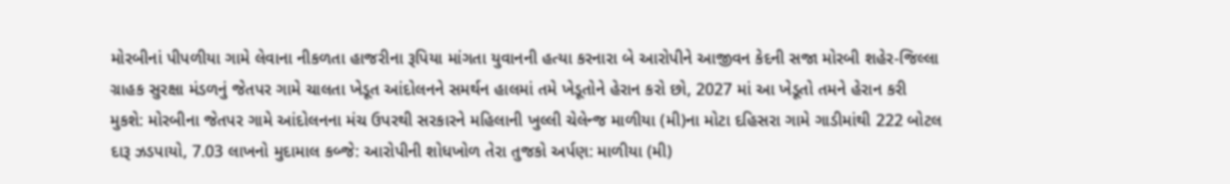મોરબીનાં પીપળીયા ગામે લેવાના નીકળતા હાજરીના રૂપિયા માંગતા યુવાનની હત્યા કરનારા બે આરોપીને આજીવન કેદની સજા મોરબી શહેર-જિલ્લા ગ્રાહક સુરક્ષા મંડળનું જેતપર ગામે ચાલતા ખેડૂત આંદોલનને સમર્થન હાલમાં તમે ખેડૂતોને હેરાન કરો છો, 2027 માં આ ખેડૂતો તમને હેરાન કરી મુકશે: મોરબીના જેતપર ગામે આંદોલનના મંચ ઉપરથી સરકારને મહિલાની ખુલ્લી ચેલેન્જ માળીયા (મી)ના મોટા દહિસરા ગામે ગાડીમાંથી 222 બોટલ દારૂ ઝડપાયો, 7.03 લાખનો મુદામાલ કબ્જે: આરોપીની શોધખોળ તેરા તુજકો અર્પણ: માળીયા (મી)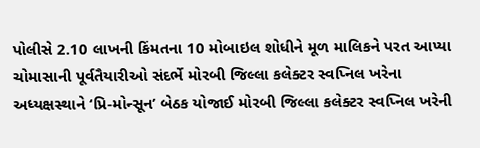પોલીસે 2.10 લાખની કિંમતના 10 મોબાઇલ શોધીને મૂળ માલિકને પરત આપ્યા ચોમાસાની પૂર્વતૈયારીઓ સંદર્ભે મોરબી જિલ્લા કલેક્ટર સ્વપ્નિલ ખરેના અધ્યક્ષસ્થાને ‘પ્રિ-મોન્સૂન’ બેઠક યોજાઈ મોરબી જિલ્લા કલેક્ટર સ્વપ્નિલ ખરેની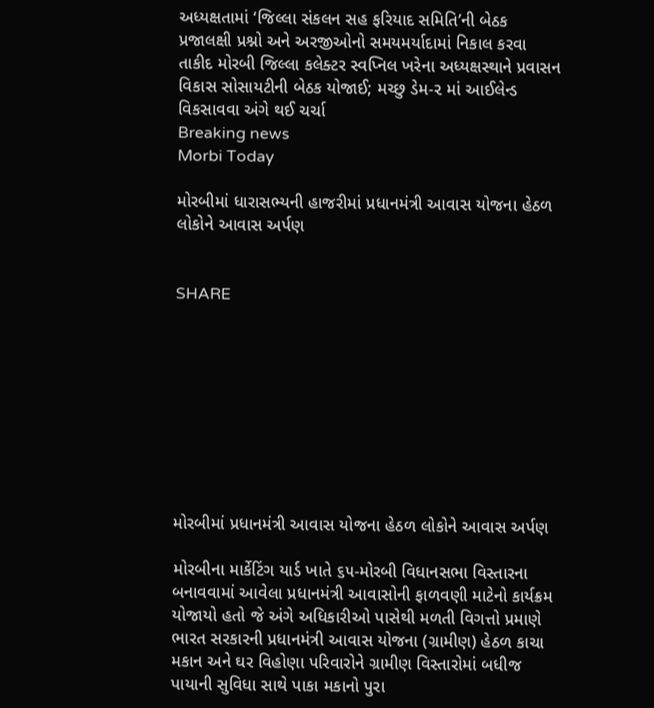અધ્યક્ષતામાં ‘જિલ્લા સંકલન સહ ફરિયાદ સમિતિ’ની બેઠક પ્રજાલક્ષી પ્રશ્નો અને અરજીઓનો સમયમર્યાદામાં નિકાલ કરવા તાકીદ મોરબી જિલ્લા કલેક્ટર સ્વપ્નિલ ખરેના અધ્યક્ષસ્થાને પ્રવાસન વિકાસ સોસાયટીની બેઠક યોજાઈ; મચ્છુ ડેમ-૨ માં આઈલેન્ડ વિકસાવવા અંગે થઈ ચર્ચા
Breaking news
Morbi Today

મોરબીમાં ધારાસભ્યની હાજરીમાં પ્રધાનમંત્રી આવાસ યોજના હેઠળ લોકોને આવાસ અર્પણ


SHARE









મોરબીમાં પ્રધાનમંત્રી આવાસ યોજના હેઠળ લોકોને આવાસ અર્પણ

મોરબીના માર્કેટિંગ યાર્ડ ખાતે ૬૫-મોરબી વિધાનસભા વિસ્તારના બનાવવામાં આવેલા પ્રધાનમંત્રી આવાસોની ફાળવણી માટેનો કાર્યક્રમ યોજાયો હતો જે અંગે અધિકારીઓ પાસેથી મળતી વિગત્તો પ્રમાણે ભારત સરકારની પ્રધાનમંત્રી આવાસ યોજના (ગ્રામીણ) હેઠળ કાચા મકાન અને ઘર વિહોણા પરિવારોને ગ્રામીણ વિસ્તારોમાં બધીજ પાયાની સુવિધા સાથે પાકા મકાનો પુરા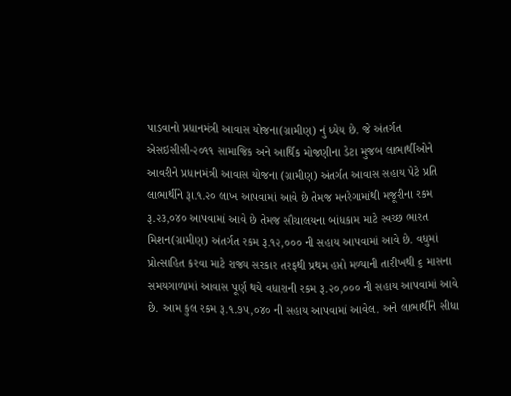પાડવાનો પ્રધાનમંત્રી આવાસ યોજના(ગ્રામીણ) નું ધ્યેય છે. જે અંતર્ગત એસઇસીસી-૨૦૧૧ સામાજિક અને આર્થિક મોજણીના ડેટા મુજબ લાભાર્થીઓને આવરીને પ્રધાનમંત્રી આવાસ યોજના (ગ્રામીણ) અંતર્ગત આવાસ સહાય પેટે પ્રતિ લાભાર્થીને રૂા.૧.૨૦ લાખ આપવામાં આવે છે તેમજ મનરેગામાંથી મજૂરીના રકમ રૂ.૨૩,૦૪૦ આપવામાં આવે છે તેમજ સૌચાલયના બાંધકામ માટે સ્વચ્છ ભારત મિશન(ગ્રામીણ) અંતર્ગત રકમ રૂ.૧૨,૦૦૦ ની સહાય આપવામાં આવે છે. વધુમાં પ્રોત્સાહિત કરવા માટે રાજ્ય સરકાર તરફથી પ્રથમ હપ્તો મળ્યાની તારીખથી ૬ માસના સમયગાળામાં આવાસ પૂર્ણ થયે વધારાની રકમ રૂ.૨૦,૦૦૦ ની સહાય આપવામાં આવે છે. આમ કુલ રકમ રૂ.૧.૭૫,૦૪૦ ની સહાય આપવામાં આવેલ. અને લાભાર્થીને સીધા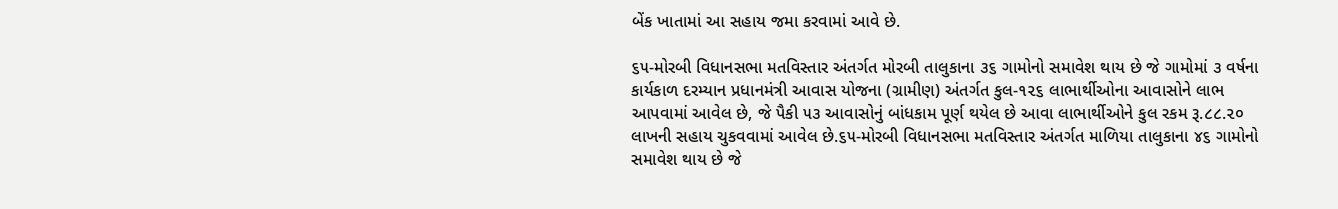બેંક ખાતામાં આ સહાય જમા કરવામાં આવે છે.

૬૫-મોરબી વિધાનસભા મતવિસ્તાર અંતર્ગત મોરબી તાલુકાના ૩૬ ગામોનો સમાવેશ થાય છે જે ગામોમાં ૩ વર્ષના કાર્યકાળ દરમ્યાન પ્રધાનમંત્રી આવાસ યોજના (ગ્રામીણ) અંતર્ગત કુલ-૧૨૬ લાભાર્થીઓના આવાસોને લાભ આપવામાં આવેલ છે, જે પૈકી ૫૩ આવાસોનું બાંધકામ પૂર્ણ થયેલ છે આવા લાભાર્થીઓને કુલ રકમ રૂ.૮૮.૨૦ લાખની સહાય ચુકવવામાં આવેલ છે.૬૫-મોરબી વિધાનસભા મતવિસ્તાર અંતર્ગત માળિયા તાલુકાના ૪૬ ગામોનો સમાવેશ થાય છે જે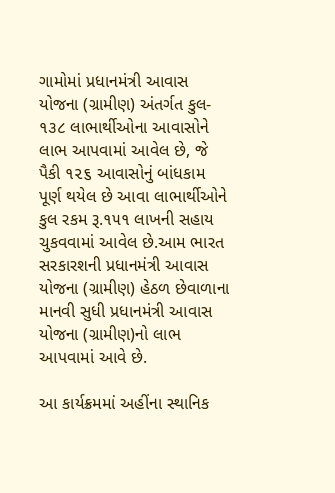ગામોમાં પ્રધાનમંત્રી આવાસ યોજના (ગ્રામીણ) અંતર્ગત કુલ- ૧૩૮ લાભાર્થીઓના આવાસોને લાભ આપવામાં આવેલ છે, જે પૈકી ૧૨૬ આવાસોનું બાંધકામ પૂર્ણ થયેલ છે આવા લાભાર્થીઓને કુલ રકમ રૂ.૧૫૧ લાખની સહાય ચુકવવામાં આવેલ છે.આમ ભારત સરકારશની પ્રધાનમંત્રી આવાસ યોજના (ગ્રામીણ) હેઠળ છેવાળાના માનવી સુધી પ્રધાનમંત્રી આવાસ યોજના (ગ્રામીણ)નો લાભ આપવામાં આવે છે.

આ કાર્યક્રમમાં અહીંના સ્થાનિક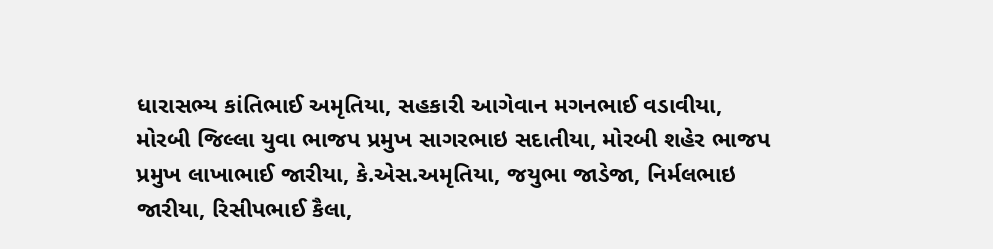ધારાસભ્ય કાંતિભાઈ અમૃતિયા, સહકારી આગેવાન મગનભાઈ વડાવીયા, મોરબી જિલ્લા યુવા ભાજપ પ્રમુખ સાગરભાઇ સદાતીયા, મોરબી શહેર ભાજપ પ્રમુખ લાખાભાઈ જારીયા, કે.એસ.અમૃતિયા, જયુભા જાડેજા, નિર્મલભાઇ જારીયા, રિસીપભાઈ કૈલા,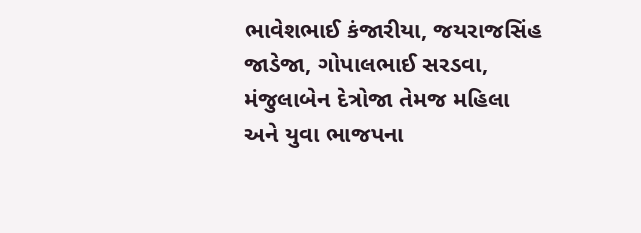ભાવેશભાઈ કંજારીયા, જયરાજસિંહ જાડેજા, ગોપાલભાઈ સરડવા, મંજુલાબેન દેત્રોજા તેમજ મહિલા અને યુવા ભાજપના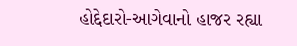હોદ્દેદારો-આગેવાનો હાજર રહ્યા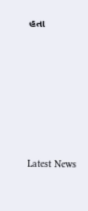હતા






Latest News